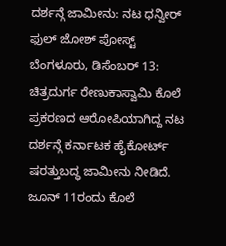ದರ್ಶನ್ಗೆ ಜಾಮೀನು: ನಟ ಧನ್ವೀರ್ ಫುಲ್ ಜೋಶ್ ಪೋಸ್ಟ್
ಬೆಂಗಳೂರು, ಡಿಸೆಂಬರ್ 13: ಚಿತ್ರದುರ್ಗ ರೇಣುಕಾಸ್ವಾಮಿ ಕೊಲೆ ಪ್ರಕರಣದ ಆರೋಪಿಯಾಗಿದ್ದ ನಟ ದರ್ಶನ್ಗೆ ಕರ್ನಾಟಕ ಹೈಕೋರ್ಟ್ ಷರತ್ತುಬದ್ಧ ಜಾಮೀನು ನೀಡಿದೆ. ಜೂನ್ 11ರಂದು ಕೊಲೆ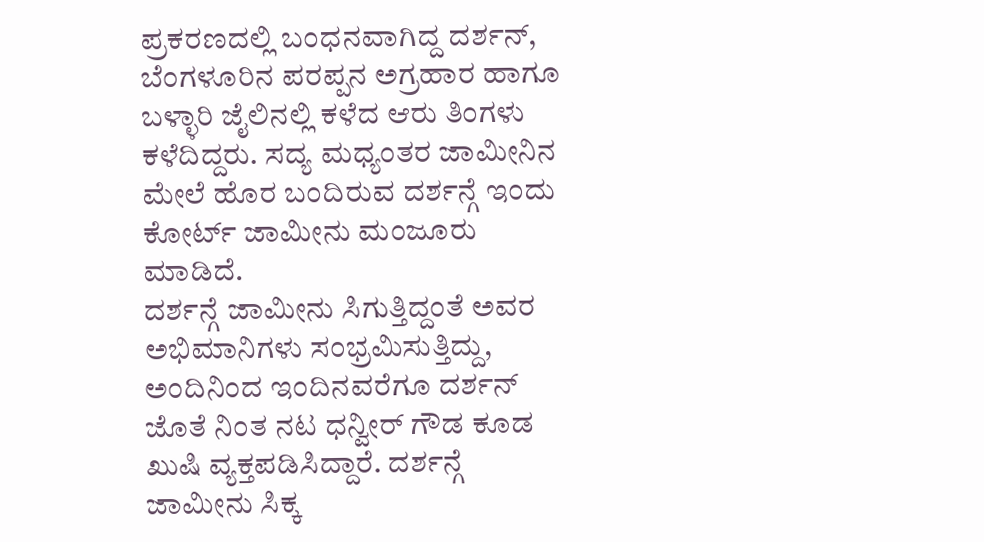ಪ್ರಕರಣದಲ್ಲಿ ಬಂಧನವಾಗಿದ್ದ ದರ್ಶನ್, ಬೆಂಗಳೂರಿನ ಪರಪ್ಪನ ಅಗ್ರಹಾರ ಹಾಗೂ ಬಳ್ಳಾರಿ ಜೈಲಿನಲ್ಲಿ ಕಳೆದ ಆರು ತಿಂಗಳು ಕಳೆದಿದ್ದರು. ಸದ್ಯ ಮಧ್ಯಂತರ ಜಾಮೀನಿನ ಮೇಲೆ ಹೊರ ಬಂದಿರುವ ದರ್ಶನ್ಗೆ ಇಂದು ಕೋರ್ಟ್ ಜಾಮೀನು ಮಂಜೂರು ಮಾಡಿದೆ.
ದರ್ಶನ್ಗೆ ಜಾಮೀನು ಸಿಗುತ್ತಿದ್ದಂತೆ ಅವರ ಅಭಿಮಾನಿಗಳು ಸಂಭ್ರಮಿಸುತ್ತಿದ್ದು, ಅಂದಿನಿಂದ ಇಂದಿನವರೆಗೂ ದರ್ಶನ್ ಜೊತೆ ನಿಂತ ನಟ ಧನ್ವೀರ್ ಗೌಡ ಕೂಡ ಖುಷಿ ವ್ಯಕ್ತಪಡಿಸಿದ್ದಾರೆ. ದರ್ಶನ್ಗೆ ಜಾಮೀನು ಸಿಕ್ಕ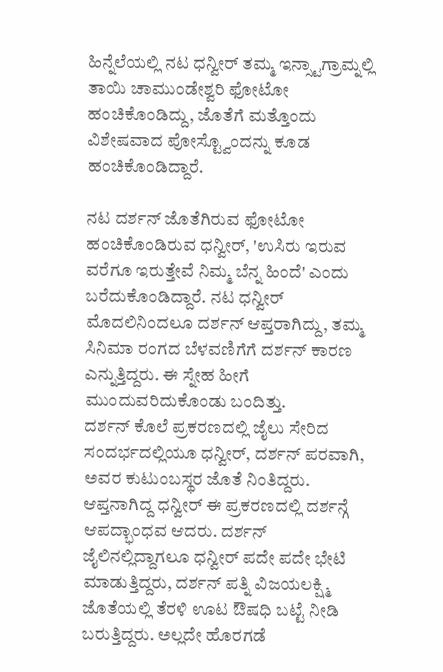ಹಿನ್ನೆಲೆಯಲ್ಲಿ ನಟ ಧನ್ವೀರ್ ತಮ್ಮ ಇನ್ಸ್ಟಾಗ್ರಾಮ್ನಲ್ಲಿ ತಾಯಿ ಚಾಮುಂಡೇಶ್ವರಿ ಫೋಟೋ ಹಂಚಿಕೊಂಡಿದ್ದು, ಜೊತೆಗೆ ಮತ್ತೊಂದು ವಿಶೇಷವಾದ ಪೋಸ್ಟ್ವೊಂದನ್ನು ಕೂಡ ಹಂಚಿಕೊಂಡಿದ್ದಾರೆ.

ನಟ ದರ್ಶನ್ ಜೊತೆಗಿರುವ ಫೋಟೋ ಹಂಚಿಕೊಂಡಿರುವ ಧನ್ವೀರ್, 'ಉಸಿರು ಇರುವ ವರೆಗೂ ಇರುತ್ತೇವೆ ನಿಮ್ಮ ಬೆನ್ನ ಹಿಂದೆ' ಎಂದು ಬರೆದುಕೊಂಡಿದ್ದಾರೆ. ನಟ ಧನ್ವೀರ್ ಮೊದಲಿನಿಂದಲೂ ದರ್ಶನ್ ಆಪ್ತರಾಗಿದ್ದು, ತಮ್ಮ ಸಿನಿಮಾ ರಂಗದ ಬೆಳವಣಿಗೆಗೆ ದರ್ಶನ್ ಕಾರಣ ಎನ್ನುತ್ತಿದ್ದರು. ಈ ಸ್ನೇಹ ಹೀಗೆ ಮುಂದುವರಿದುಕೊಂಡು ಬಂದಿತ್ತು.
ದರ್ಶನ್ ಕೊಲೆ ಪ್ರಕರಣದಲ್ಲಿ ಜೈಲು ಸೇರಿದ ಸಂದರ್ಭದಲ್ಲಿಯೂ ಧನ್ವೀರ್, ದರ್ಶನ್ ಪರವಾಗಿ, ಅವರ ಕುಟುಂಬಸ್ಥರ ಜೊತೆ ನಿಂತಿದ್ದರು. ಆಪ್ತನಾಗಿದ್ದ ಧನ್ವೀರ್ ಈ ಪ್ರಕರಣದಲ್ಲಿ ದರ್ಶನ್ಗೆ ಆಪದ್ಭಾಂಧವ ಆದರು. ದರ್ಶನ್ ಜೈಲಿನಲ್ಲಿದ್ದಾಗಲೂ ಧನ್ವೀರ್ ಪದೇ ಪದೇ ಭೇಟಿ ಮಾಡುತ್ತಿದ್ದರು, ದರ್ಶನ್ ಪತ್ನಿ ವಿಜಯಲಕ್ಷ್ಮಿ ಜೊತೆಯಲ್ಲಿ ತೆರಳಿ ಊಟ ಔಷಧಿ ಬಟ್ಟೆ ನೀಡಿ ಬರುತ್ತಿದ್ದರು. ಅಲ್ಲದೇ ಹೊರಗಡೆ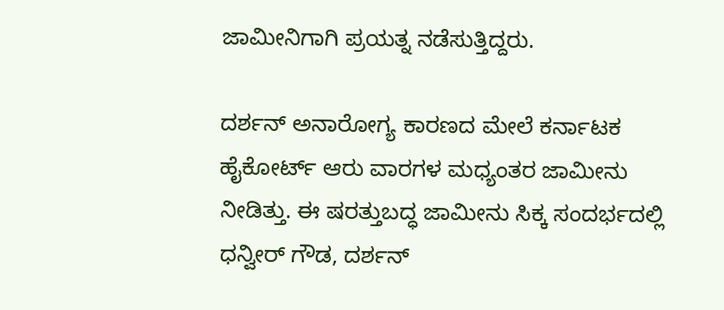ಜಾಮೀನಿಗಾಗಿ ಪ್ರಯತ್ನ ನಡೆಸುತ್ತಿದ್ದರು.

ದರ್ಶನ್ ಅನಾರೋಗ್ಯ ಕಾರಣದ ಮೇಲೆ ಕರ್ನಾಟಕ ಹೈಕೋರ್ಟ್ ಆರು ವಾರಗಳ ಮಧ್ಯಂತರ ಜಾಮೀನು ನೀಡಿತ್ತು. ಈ ಷರತ್ತುಬದ್ಧ ಜಾಮೀನು ಸಿಕ್ಕ ಸಂದರ್ಭದಲ್ಲಿ ಧನ್ವೀರ್ ಗೌಡ, ದರ್ಶನ್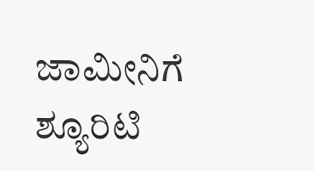ಜಾಮೀನಿಗೆ ಶ್ಯೂರಿಟಿ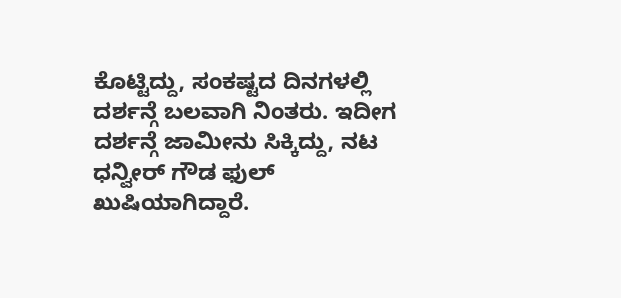ಕೊಟ್ಟಿದ್ದು, ಸಂಕಷ್ಟದ ದಿನಗಳಲ್ಲಿ ದರ್ಶನ್ಗೆ ಬಲವಾಗಿ ನಿಂತರು. ಇದೀಗ ದರ್ಶನ್ಗೆ ಜಾಮೀನು ಸಿಕ್ಕಿದ್ದು, ನಟ ಧನ್ವೀರ್ ಗೌಡ ಫುಲ್ ಖುಷಿಯಾಗಿದ್ದಾರೆ.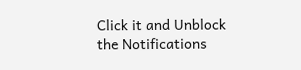Click it and Unblock the Notifications